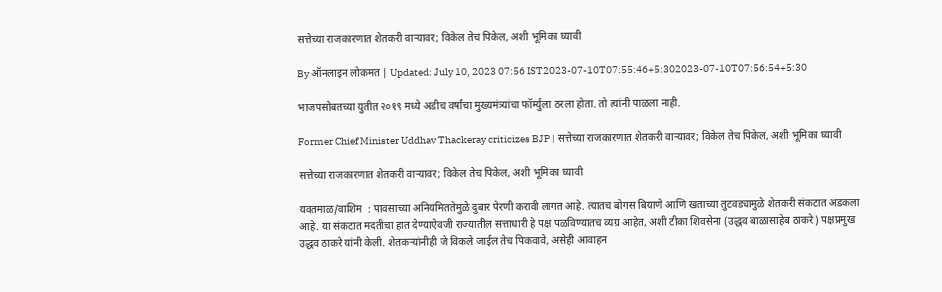सत्तेच्या राजकारणात शेतकरी वाऱ्यावर; विकेल तेच पिकेल, अशी भूमिका घ्यावी

By ऑनलाइन लोकमत | Updated: July 10, 2023 07:56 IST2023-07-10T07:55:46+5:302023-07-10T07:56:54+5:30

भाजपसोबतच्या युतीत २०१९ मध्ये अडीच वर्षांचा मुख्यमंत्र्यांचा फॉर्म्युला ठरला होता. तो त्यांनी पाळला नाही.

Former Chief Minister Uddhav Thackeray criticizes BJP | सत्तेच्या राजकारणात शेतकरी वाऱ्यावर; विकेल तेच पिकेल, अशी भूमिका घ्यावी

सत्तेच्या राजकारणात शेतकरी वाऱ्यावर; विकेल तेच पिकेल, अशी भूमिका घ्यावी

यवतमाळ/वाशिम  : पावसाच्या अनियमिततेमुळे दुबार पेरणी करावी लागत आहे. त्यातच बोगस बियाणे आणि खताच्या तुटवड्यामुळे शेतकरी संकटात अडकला आहे. या संकटात मदतीचा हात देण्याऐवजी राज्यातील सत्ताधारी हे पक्ष पळविण्यातच व्यग्र आहेत, अशी टीका शिवसेना (उद्धव बाळासाहेब ठाकरे) पक्षप्रमुख उद्धव ठाकरे यांनी केली. शेतकऱ्यांनीही जे विकले जाईल तेच पिकवावे, असेही आवाहन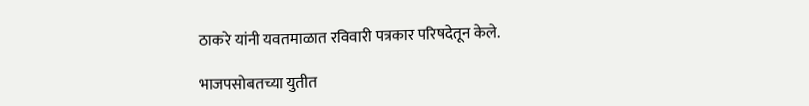ठाकरे यांनी यवतमाळात रविवारी पत्रकार परिषदेतून केले.

भाजपसोबतच्या युतीत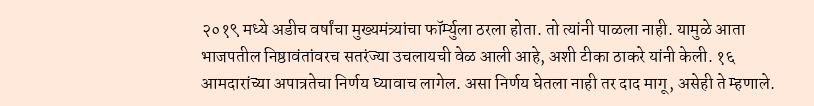२०१९ मध्ये अडीच वर्षांचा मुख्यमंत्र्यांचा फॉर्म्युला ठरला होता. तो त्यांनी पाळला नाही. यामुळे आता भाजपतील निष्ठावंतांवरच सतरंज्या उचलायची वेळ आली आहे, अशी टीका ठाकरे यांनी केली. १६ आमदारांच्या अपात्रतेचा निर्णय घ्यावाच लागेल. असा निर्णय घेतला नाही तर दाद मागू, असेही ते म्हणाले.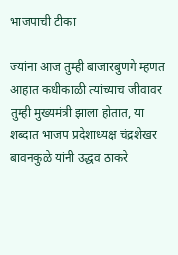भाजपाची टीका

ज्यांना आज तुम्ही बाजारबुणगे म्हणत आहात कधीकाळी त्यांच्याच जीवावर तुम्ही मुख्यमंत्री झाला होतात, या शब्दात भाजप प्रदेशाध्यक्ष चंद्रशेखर बावनकुळे यांनी उद्धव ठाकरे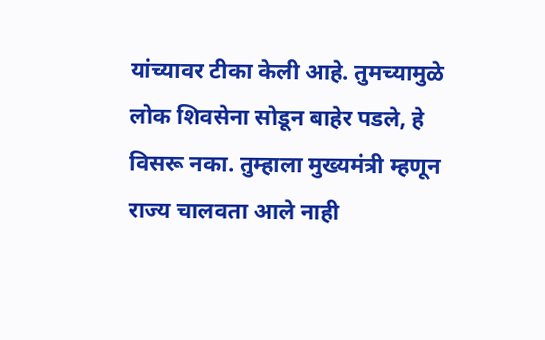यांच्यावर टीका केली आहे. तुमच्यामुळे लोक शिवसेना सोडून बाहेर पडले, हे विसरू नका. तुम्हाला मुख्यमंत्री म्हणून राज्य चालवता आले नाही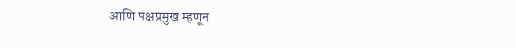आणि पक्षप्रमुख म्हणून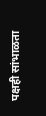पक्षही सांभाळता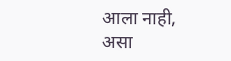आला नाही, असा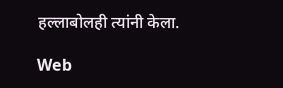हल्लाबोलही त्यांनी केला.

Web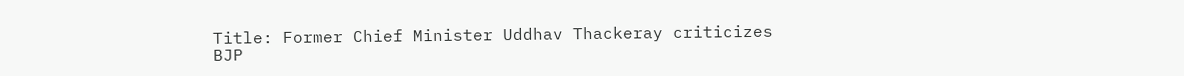Title: Former Chief Minister Uddhav Thackeray criticizes BJP